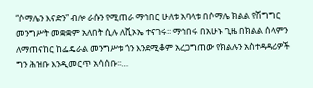“ሶማሌን እናድን” ብሎ ራሱን የሚጠራ ማኅበር ሁለቱ አባላቱ በሶማሌ ክልል የሽግግር መንግሥት መቋቋም አለበት ሲሉ ለቪኦኤ ተናገሩ፡፡ ማኅበሩ በአሁኑ ጊዜ በክልል ሰላምን ለማጠናከር ከፌዴራል መንግሥቱ ጎን እንደሚቆም አረጋግጠው የክልሉን አስተዳዳሪዎች ግን ሕዝቡ እንዲመርጥ አሳሰቡ፡፡…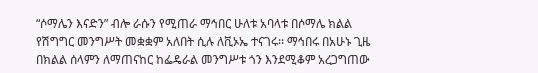“ሶማሌን እናድን” ብሎ ራሱን የሚጠራ ማኅበር ሁለቱ አባላቱ በሶማሌ ክልል የሽግግር መንግሥት መቋቋም አለበት ሲሉ ለቪኦኤ ተናገሩ፡፡ ማኅበሩ በአሁኑ ጊዜ በክልል ሰላምን ለማጠናከር ከፌዴራል መንግሥቱ ጎን እንደሚቆም አረጋግጠው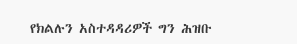የክልሉን አስተዳዳሪዎች ግን ሕዝቡ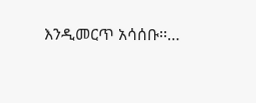እንዲመርጥ አሳሰቡ፡፡…